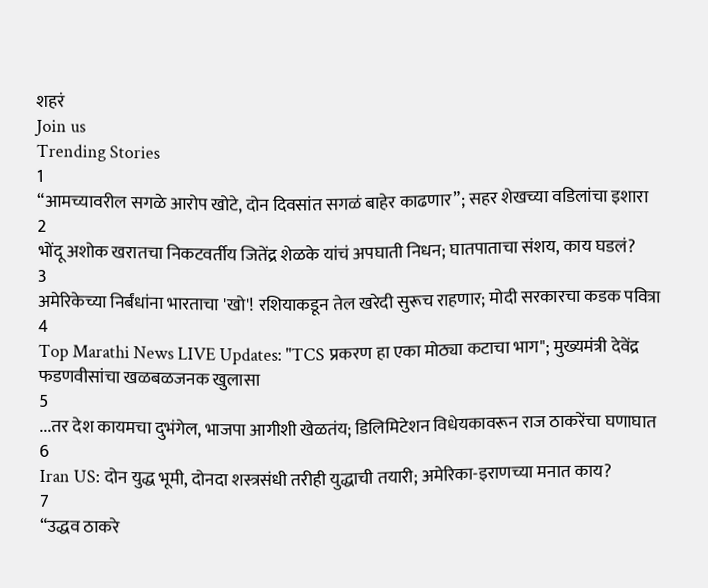शहरं
Join us
Trending Stories
1
“आमच्यावरील सगळे आरोप खोटे, दोन दिवसांत सगळं बाहेर काढणार”; सहर शेखच्या वडिलांचा इशारा
2
भोंदू अशोक खरातचा निकटवर्तीय जितेंद्र शेळके यांचं अपघाती निधन; घातपाताचा संशय, काय घडलं?
3
अमेरिकेच्या निर्बंधांना भारताचा 'खो'! रशियाकडून तेल खरेदी सुरूच राहणार; मोदी सरकारचा कडक पवित्रा
4
Top Marathi News LIVE Updates: "TCS प्रकरण हा एका मोठ्या कटाचा भाग"; मुख्यमंत्री देवेंद्र फडणवीसांचा खळबळजनक खुलासा
5
...तर देश कायमचा दुभंगेल, भाजपा आगीशी खेळतंय; डिलिमिटेशन विधेयकावरून राज ठाकरेंचा घणाघात
6
Iran US: दोन युद्ध भूमी, दोनदा शस्त्रसंधी तरीही युद्धाची तयारी; अमेरिका-इराणच्या मनात काय?
7
“उद्धव ठाकरे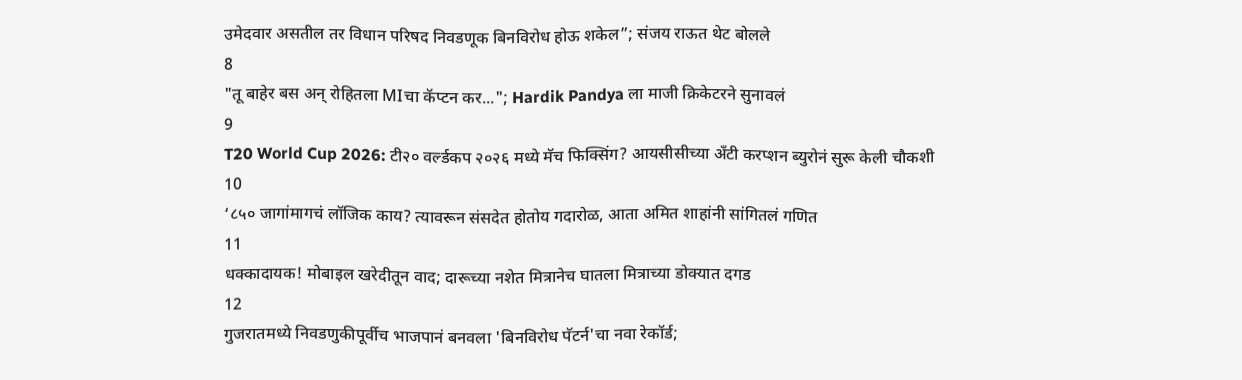उमेदवार असतील तर विधान परिषद निवडणूक बिनविरोध होऊ शकेल”; संजय राऊत थेट बोलले
8
"तू बाहेर बस अन् रोहितला MIचा कॅप्टन कर..."; Hardik Pandya ला माजी क्रिकेटरने सुनावलं
9
T20 World Cup 2026: टी२० वर्ल्डकप २०२६ मध्ये मॅच फिक्सिंग? आयसीसीच्या अँटी करप्शन ब्युरोनं सुरू केली चौकशी
10
‘८५० जागांमागचं लॉजिक काय? त्यावरून संसदेत होतोय गदारोळ, आता अमित शाहांनी सांगितलं गणित
11
धक्कादायक! मोबाइल खरेदीतून वाद; दारूच्या नशेत मित्रानेच घातला मित्राच्या डोक्यात दगड
12
गुजरातमध्ये निवडणुकीपूर्वीच भाजपानं बनवला 'बिनविरोध पॅटर्न'चा नवा रेकॉर्ड;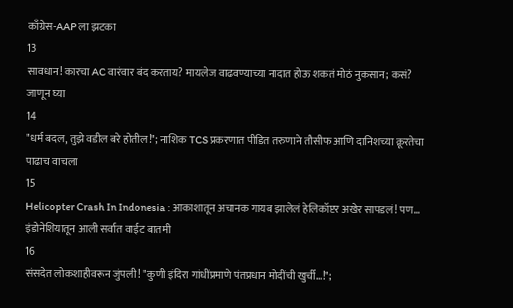काँग्रेस-AAP ला झटका
13
सावधान! कारचा AC वारंवार बंद करताय? मायलेज वाढवण्याच्या नादात होऊ शकतं मोठं नुकसान; कसं? जाणून घ्या
14
"धर्म बदल, तुझे वडील बरे होतील!"; नाशिक TCS प्रकरणात पीडित तरुणाने तौसीफ आणि दानिशच्या क्रूरतेचा पाढाच वाचला
15
Helicopter Crash In Indonesia : आकाशातून अचानक गायब झालेलं हेलिकॉप्टर अखेर सापडलं! पण... इंडोनेशियातून आली सर्वात वाईट बातमी
16
संसदेत लोकशाहीवरून जुंपली! "कुणी इंदिरा गांधींप्रमाणे पंतप्रधान मोदींची खुर्ची...!";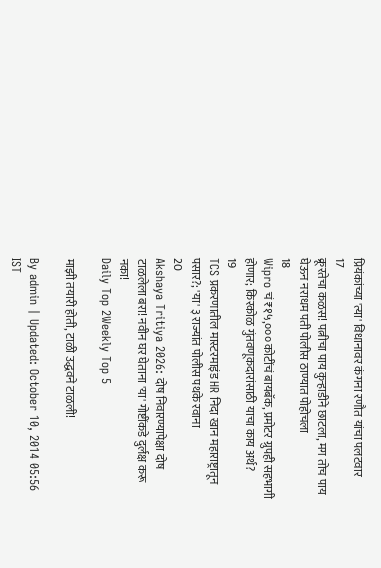प्रियंकांच्या 'त्या' विधानावर कंगना रणौत यांचा पलटवार
17
क्रूरतेचा कळस! पत्नीचा पाय कुऱ्हाडीने छाटला, मग तोच पाय घेऊन नराधम पती पोलीस ठाण्यात पोहोचला
18
Wipro चं ₹१५,००० कोटींचं बायबॅक, प्रमोटर ग्रुपही सहभागी होणार; किरकोळ गुंतवणूकदारांसाठी याचा काय अर्थ?
19
TCS प्रकरणातील मास्टरमाइंड HR निदा खान महाराष्ट्रातून पसार?; 'या' ३ राज्यांत पोलीस पथके रवाना
20
Akshaya Tritiya 2026: दोष निवारण्यापेक्षा दोष टाळलेला बरा! नवीन घर घेताना 'या' गोष्टींकडे दुर्लक्ष करू नका!
Daily Top 2Weekly Top 5

माझी तयारी होती, टाळी उद्धवने टाळली!

By admin | Updated: October 10, 2014 05:56 IST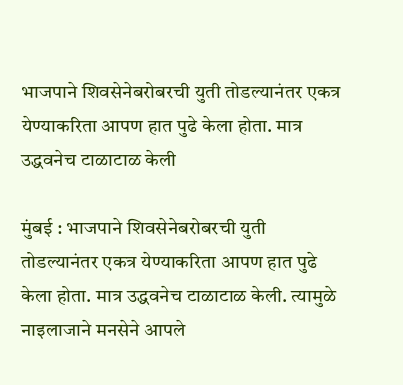भाजपाने शिवसेनेबरोबरची युती तोडल्यानंतर एकत्र येण्याकरिता आपण हात पुढे केला होता. मात्र उद्धवनेच टाळाटाळ केली

मुंबई : भाजपाने शिवसेनेबरोबरची युती तोडल्यानंतर एकत्र येण्याकरिता आपण हात पुढे केला होता. मात्र उद्धवनेच टाळाटाळ केली. त्यामुळे नाइलाजाने मनसेने आपले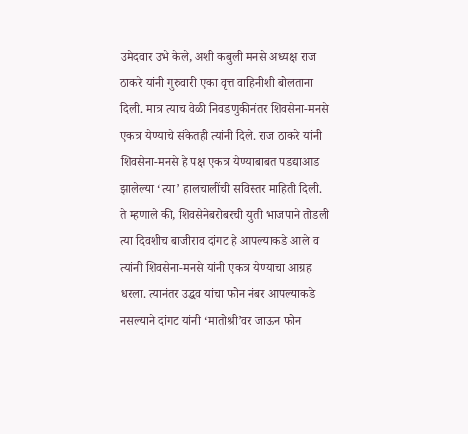उमेदवार उभे केले, अशी कबुली मनसे अध्यक्ष राज ठाकरे यांनी गुरुवारी एका वृत्त वाहिनीशी बोलताना दिली. मात्र त्याच वेळी निवडणुकीनंतर शिवसेना-मनसे एकत्र येण्याचे संकेतही त्यांनी दिले. राज ठाकरे यांनी शिवसेना-मनसे हे पक्ष एकत्र येण्याबाबत पडद्याआड झालेल्या ‘त्या’ हालचालींची सविस्तर माहिती दिली. ते म्हणाले की, शिवसेनेबरोबरची युती भाजपाने तोडली त्या दिवशीच बाजीराव दांगट हे आपल्याकडे आले व त्यांनी शिवसेना-मनसे यांनी एकत्र येण्याचा आग्रह धरला. त्यानंतर उद्धव यांचा फोन नंबर आपल्याकडे नसल्याने दांगट यांनी ‘मातोश्री’वर जाऊन फोन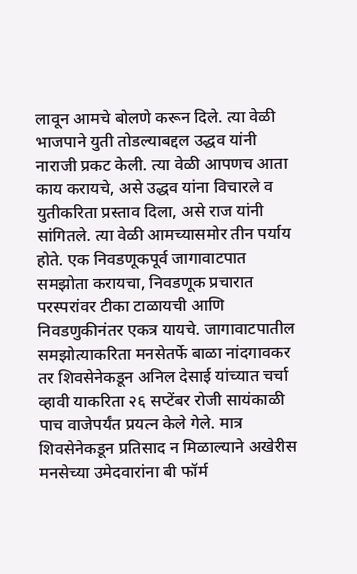लावून आमचे बोलणे करून दिले. त्या वेळी भाजपाने युती तोडल्याबद्दल उद्धव यांनी नाराजी प्रकट केली. त्या वेळी आपणच आता काय करायचे, असे उद्धव यांना विचारले व युतीकरिता प्रस्ताव दिला, असे राज यांनी सांगितले. त्या वेळी आमच्यासमोर तीन पर्याय होते. एक निवडणूकपूर्व जागावाटपात समझोता करायचा, निवडणूक प्रचारात परस्परांवर टीका टाळायची आणि निवडणुकीनंतर एकत्र यायचे. जागावाटपातील समझोत्याकरिता मनसेतर्फे बाळा नांदगावकर तर शिवसेनेकडून अनिल देसाई यांच्यात चर्चा व्हावी याकरिता २६ सप्टेंबर रोजी सायंकाळी पाच वाजेपर्यंत प्रयत्न केले गेले. मात्र शिवसेनेकडून प्रतिसाद न मिळाल्याने अखेरीस मनसेच्या उमेदवारांना बी फॉर्म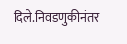दिले.निवडणुकीनंतर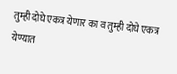तुम्ही दोघे एकत्र येणार का व तुम्ही दोघे एकत्र येण्यात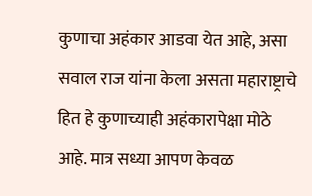कुणाचा अहंकार आडवा येत आहे, असा सवाल राज यांना केला असता महाराष्ट्राचे हित हे कुणाच्याही अहंकारापेक्षा मोठे आहे. मात्र सध्या आपण केवळ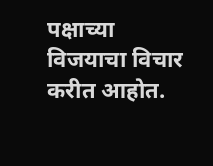पक्षाच्या विजयाचा विचार करीत आहोत.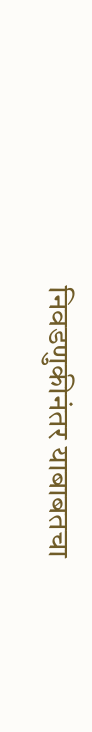निवडणुकीनंतर याबाबतचा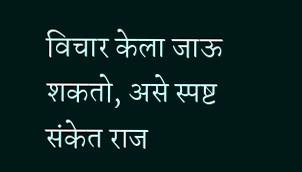विचार केला जाऊ शकतो, असे स्पष्ट संकेत राज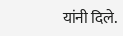यांनी दिले.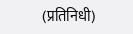(प्रतिनिधी)